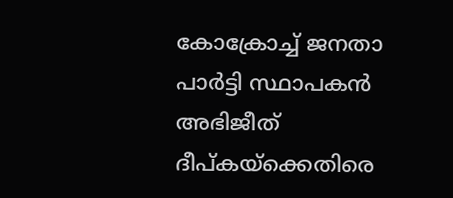കോക്രോച്ച് ജനതാ പാർട്ടി സ്ഥാപകൻ അഭിജീത് ദീപ്കയ്ക്കെതിരെ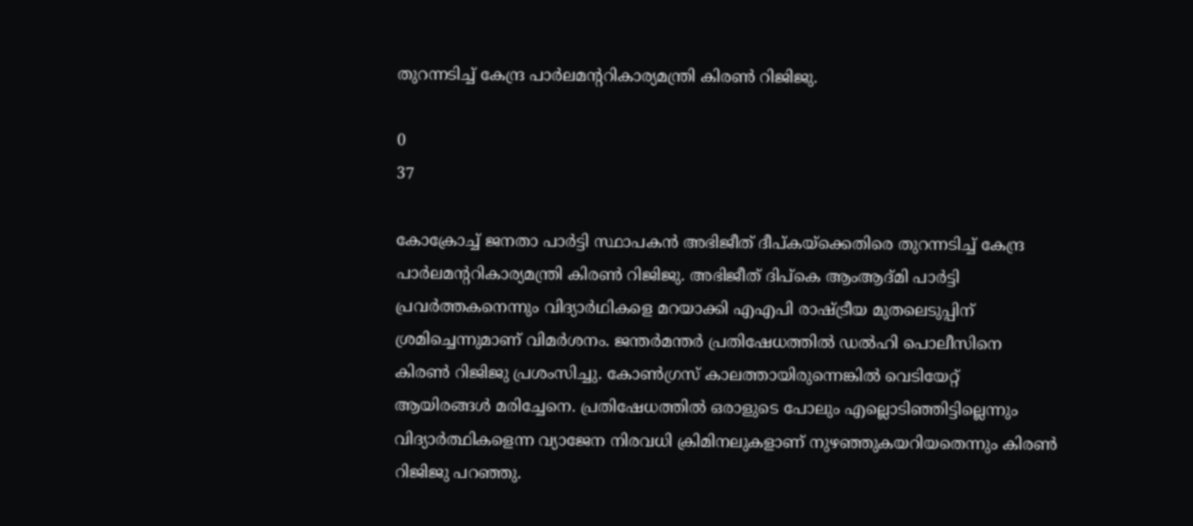തുറന്നടിച്ച് കേന്ദ്ര പാർലമന്ററികാര്യമന്ത്രി കിരൺ റിജിജു.

0
37

കോക്രോച്ച് ജനതാ പാർട്ടി സ്ഥാപകൻ അഭിജീത് ദീപ്കയ്ക്കെതിരെ തുറന്നടിച്ച് കേന്ദ്ര പാർലമന്ററികാര്യമന്ത്രി കിരൺ റിജിജു. അഭിജീത് ദിപ്കെ ആംആദ്മി പാർട്ടി പ്രവർത്തകനെന്നും വിദ്യാർഥികളെ മറയാക്കി എഎപി രാഷ്ട്രീയ മുതലെടുപ്പിന് ശ്രമിച്ചെന്നുമാണ് വിമർശനം. ജന്തർമന്തർ പ്രതിഷേധത്തിൽ ഡൽഹി പൊലീസിനെ കിരൺ റിജിജു പ്രശംസിച്ചു. കോൺഗ്രസ് കാലത്തായിരുന്നെങ്കിൽ വെടിയേറ്റ് ആയിരങ്ങൾ മരിച്ചേനെ. പ്രതിഷേധത്തിൽ ഒരാളുടെ പോലും എല്ലൊടിഞ്ഞിട്ടില്ലെന്നും വിദ്യാർത്ഥികളെന്ന വ്യാജേന നിരവധി ക്രിമിനലുകളാണ് നുഴഞ്ഞുകയറിയതെന്നും കിരൺ റിജിജു പറഞ്ഞു.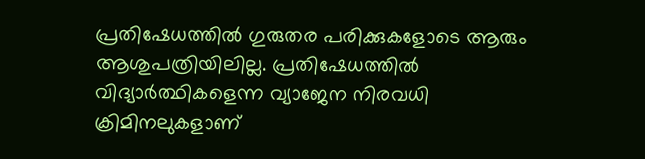പ്രതിഷേധത്തിൽ ഗുരുതര പരിക്കുകളോടെ ആരും ആശുപത്രിയിലില്ല. പ്രതിഷേധത്തിൽ വിദ്യാർത്ഥികളെന്ന വ്യാജേന നിരവധി ക്രിമിനലുകളാണ്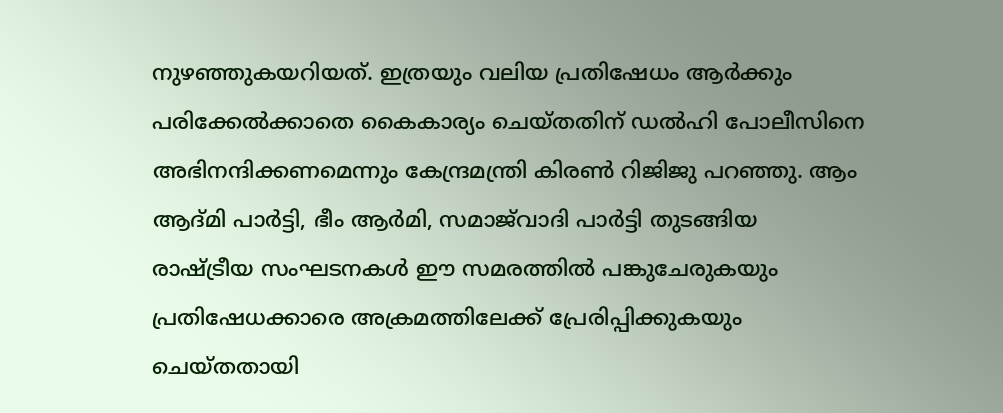നുഴഞ്ഞുകയറിയത്. ഇത്രയും വലിയ പ്രതിഷേധം ആർക്കും പരിക്കേൽക്കാതെ കൈകാര്യം ചെയ്തതിന് ഡൽഹി പോലീസിനെ അഭിനന്ദിക്കണമെന്നും കേന്ദ്രമന്ത്രി കിരൺ റിജിജു പറഞ്ഞു. ആം ആദ്മി പാർട്ടി, ഭീം ആർമി, സമാജ്‌വാദി പാർട്ടി തുടങ്ങിയ രാഷ്ട്രീയ സംഘടനകൾ ഈ സമരത്തിൽ പങ്കുചേരുകയും പ്രതിഷേധക്കാരെ അക്രമത്തിലേക്ക് പ്രേരിപ്പിക്കുകയും ചെയ്തതായി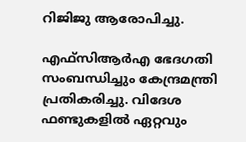റിജിജു ആരോപിച്ചു.

എഫ്സിആർഎ ഭേദഗതി സംബന്ധിച്ചും കേന്ദ്രമന്ത്രി പ്രതികരിച്ചു. വിദേശ ഫണ്ടുകളിൽ ഏറ്റവും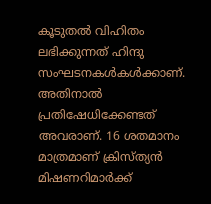കൂടുതൽ വിഹിതം ലഭിക്കുന്നത് ഹിന്ദു സംഘടനകൾകൾക്കാണ്. അതിനാൽ പ്രതിഷേധിക്കേണ്ടത് അവരാണ്. 16 ശതമാനം മാത്രമാണ് ക്രിസ്ത്യൻ മിഷണറിമാർക്ക്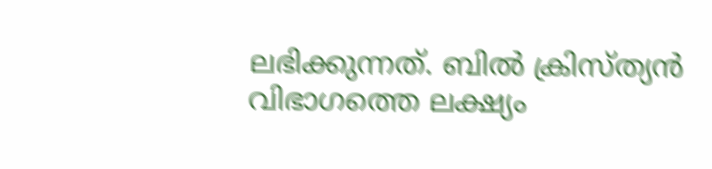ലഭിക്കുന്നത്. ബിൽ ക്രിസ്ത്യൻ വിഭാഗത്തെ ലക്ഷ്യം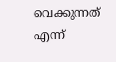വെക്കുന്നത് എന്ന്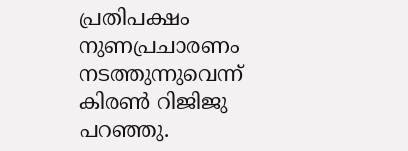പ്രതിപക്ഷം നുണപ്രചാരണം നടത്തുന്നുവെന്ന് കിരൺ റിജിജു പറഞ്ഞു.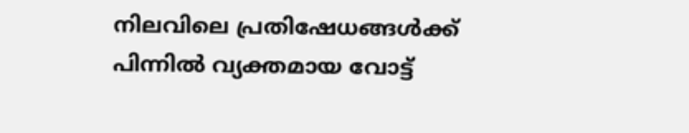നിലവിലെ പ്രതിഷേധങ്ങൾക്ക് പിന്നിൽ വ്യക്തമായ വോട്ട്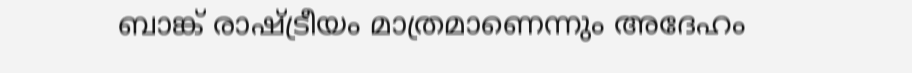ബാങ്ക് രാഷ്ട്രീയം മാത്രമാണെന്നും അദേഹം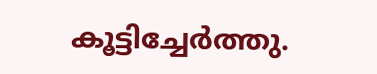കൂട്ടിച്ചേർത്തു.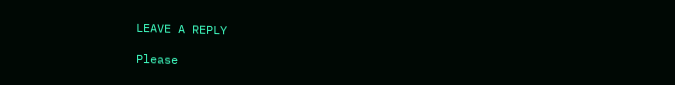LEAVE A REPLY

Please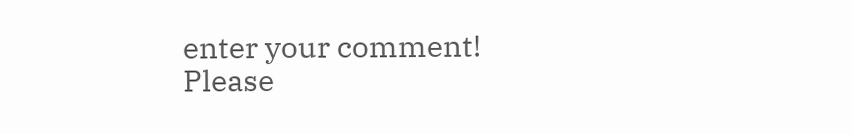enter your comment!
Please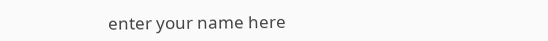enter your name here